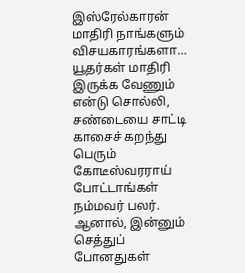இஸ்ரேல்காரன் மாதிரி நாங்களும் விசயகாரங்களா…
யூதர்கள் மாதிரி இருக்க வேணும் என்டு சொல்லி, சண்டையை சாட்டி காசைச் கறந்து பெரும் கோடீஸ்வரராய் போட்டாங்கள் நம்மவர் பலர். ஆனால், இன்னும் செத்துப் போனதுகள்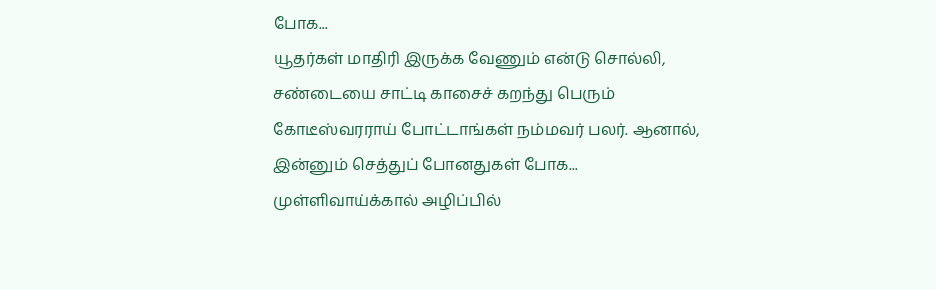போக...
யூதர்கள் மாதிரி இருக்க வேணும் என்டு சொல்லி, சண்டையை சாட்டி காசைச் கறந்து பெரும் கோடீஸ்வரராய் போட்டாங்கள் நம்மவர் பலர். ஆனால், இன்னும் செத்துப் போனதுகள் போக...
முள்ளிவாய்க்கால் அழிப்பில்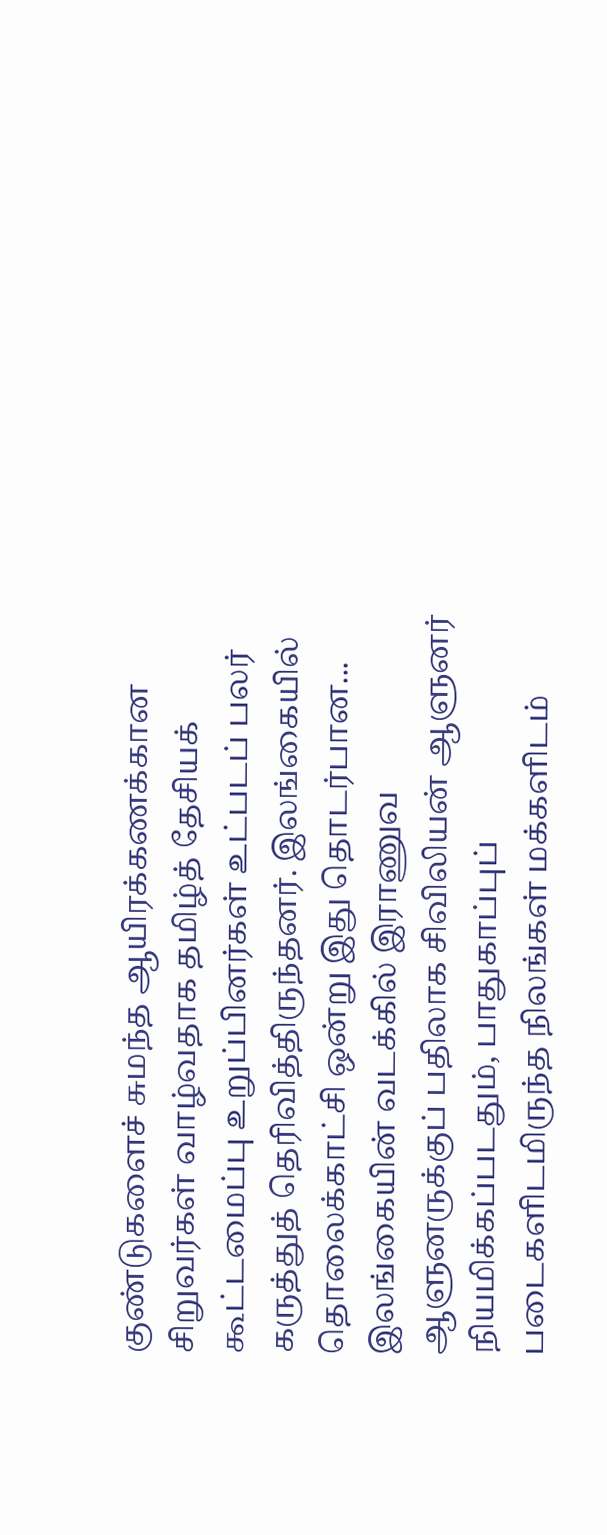குண்டுகளைச் சுமந்த ஆயிரக்கணக்கான சிறுவர்கள் வாழ்வதாக தமிழ்த் தேசியக் கூட்டமைப்பு உறுப்பினர்கள் உட்படப் பலர் கருத்துத் தெரிவித்திருந்தனர். இலங்கையில் தொலைக்காட்சி ஒன்று இது தொடர்பான...
இலங்கையின் வடக்கில் இராணுவ ஆளுனருக்குப் பதிலாக சிவிலியன் ஆளுனர் நியமிக்கப்படதும், பாதுகாப்புப் படைகளிடமிருந்த நிலங்கள் மக்களிடம்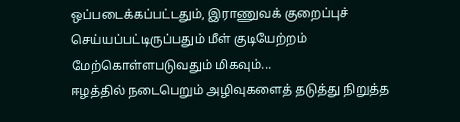ஒப்படைக்கப்பட்டதும், இராணுவக் குறைப்புச் செய்யப்பட்டிருப்பதும் மீள் குடியேற்றம் மேற்கொள்ளபடுவதும் மிகவும்...
ஈழத்தில் நடைபெறும் அழிவுகளைத் தடுத்து நிறுத்த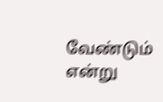வேண்டும் என்று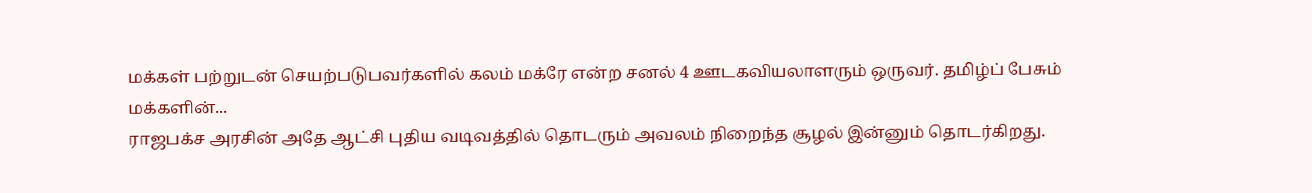மக்கள் பற்றுடன் செயற்படுபவர்களில் கலம் மக்ரே என்ற சனல் 4 ஊடகவியலாளரும் ஒருவர். தமிழ்ப் பேசும் மக்களின்...
ராஜபக்ச அரசின் அதே ஆட்சி புதிய வடிவத்தில் தொடரும் அவலம் நிறைந்த சூழல் இன்னும் தொடர்கிறது.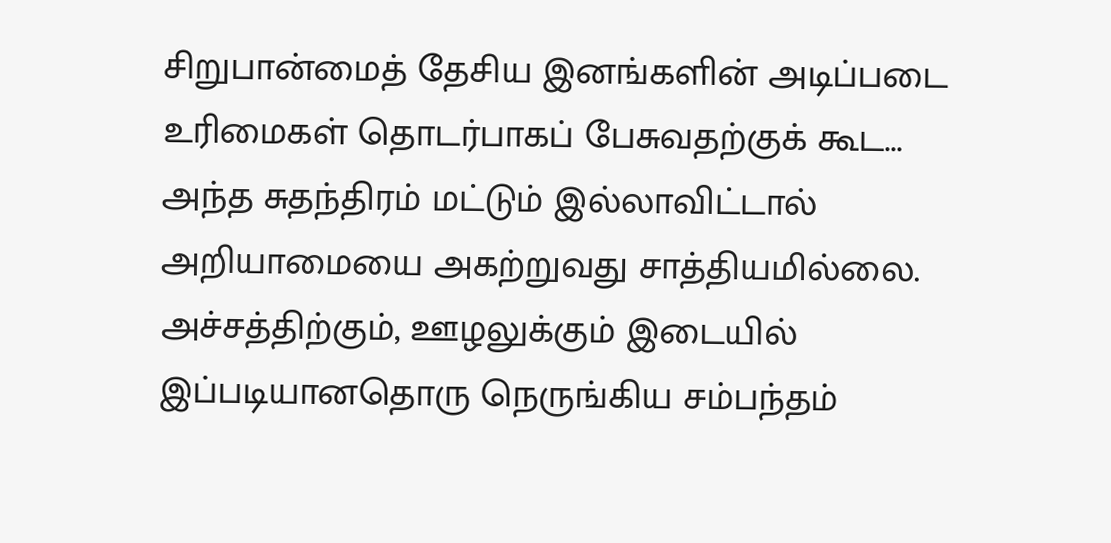சிறுபான்மைத் தேசிய இனங்களின் அடிப்படை உரிமைகள் தொடர்பாகப் பேசுவதற்குக் கூட...
அந்த சுதந்திரம் மட்டும் இல்லாவிட்டால் அறியாமையை அகற்றுவது சாத்தியமில்லை. அச்சத்திற்கும், ஊழலுக்கும் இடையில் இப்படியானதொரு நெருங்கிய சம்பந்தம்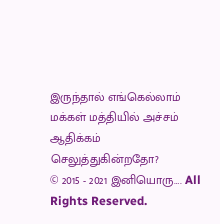இருந்தால் எங்கெல்லாம் மக்கள் மத்தியில் அச்சம் ஆதிக்கம் செலுத்துகின்றதோ?
© 2015 - 2021 இனியொரு…. All Rights Reserved.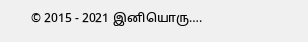© 2015 - 2021 இனியொரு….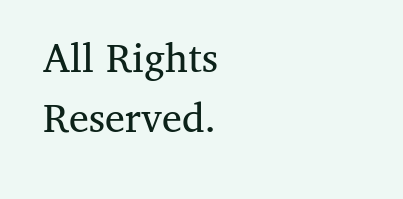All Rights Reserved.